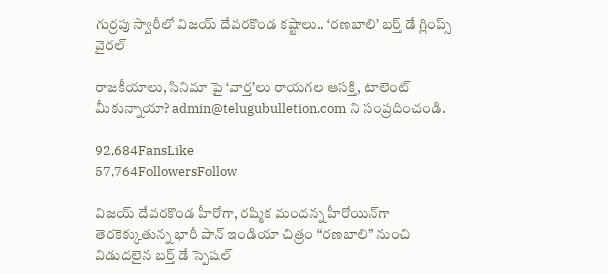గుర్రపు స్వారీలో విజయ్ దేవరకొండ కష్టాలు.. ‘రణబాలి’ బర్త్ డే గ్లింప్స్ వైరల్

రాజకీయాలు, సినిమా పై ‘వార్త’లు రాయగల ఆసక్తి, టాలెంట్ మీకున్నాయా? admin@telugubulletion.com ని సంప్రదించండి.

92,684FansLike
57,764FollowersFollow

విజయ్ దేవరకొండ హీరోగా, రష్మిక మందన్న హీరోయిన్‌గా తెరకెక్కుతున్న భారీ పాన్ ఇండియా చిత్రం “రణబాలి” నుంచి విడుదలైన బర్త్ డే స్పెషల్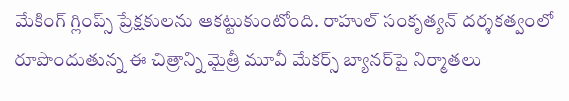మేకింగ్ గ్లింప్స్ ప్రేక్షకులను ఆకట్టుకుంటోంది. రాహుల్ సంకృత్యన్ దర్శకత్వంలో రూపొందుతున్న ఈ చిత్రాన్ని మైత్రీ మూవీ మేకర్స్ బ్యానర్‌పై నిర్మాతలు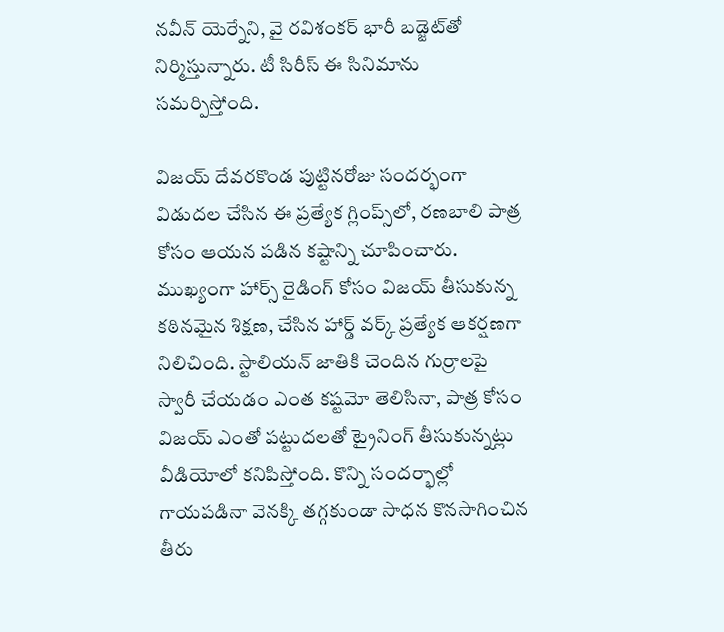నవీన్ యెర్నేని, వై రవిశంకర్ భారీ బడ్జెట్‌తో నిర్మిస్తున్నారు. టీ సిరీస్ ఈ సినిమాను సమర్పిస్తోంది.

విజయ్ దేవరకొండ పుట్టినరోజు సందర్భంగా విడుదల చేసిన ఈ ప్రత్యేక గ్లింప్స్‌లో, రణబాలి పాత్ర కోసం ఆయన పడిన కష్టాన్ని చూపించారు. ముఖ్యంగా హార్స్ రైడింగ్ కోసం విజయ్ తీసుకున్న కఠినమైన శిక్షణ, చేసిన హార్డ్ వర్క్ ప్రత్యేక ఆకర్షణగా నిలిచింది. స్టాలియన్ జాతికి చెందిన గుర్రాలపై స్వారీ చేయడం ఎంత కష్టమో తెలిసినా, పాత్ర కోసం విజయ్ ఎంతో పట్టుదలతో ట్రైనింగ్ తీసుకున్నట్లు వీడియోలో కనిపిస్తోంది. కొన్ని సందర్భాల్లో గాయపడినా వెనక్కి తగ్గకుండా సాధన కొనసాగించిన తీరు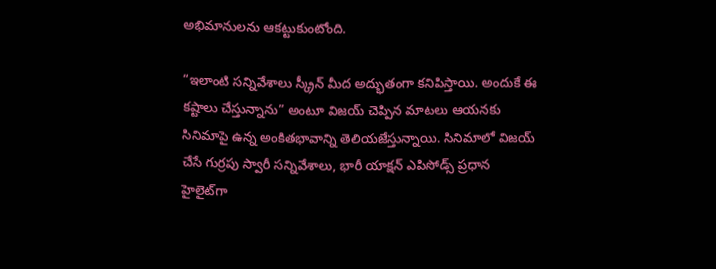అభిమానులను ఆకట్టుకుంటోంది.

“ఇలాంటి సన్నివేశాలు స్క్రీన్ మీద అద్భుతంగా కనిపిస్తాయి. అందుకే ఈ కష్టాలు చేస్తున్నాను” అంటూ విజయ్ చెప్పిన మాటలు ఆయనకు సినిమాపై ఉన్న అంకితభావాన్ని తెలియజేస్తున్నాయి. సినిమాలో విజయ్ చేసే గుర్రపు స్వారీ సన్నివేశాలు, భారీ యాక్షన్ ఎపిసోడ్స్ ప్రధాన హైలైట్‌గా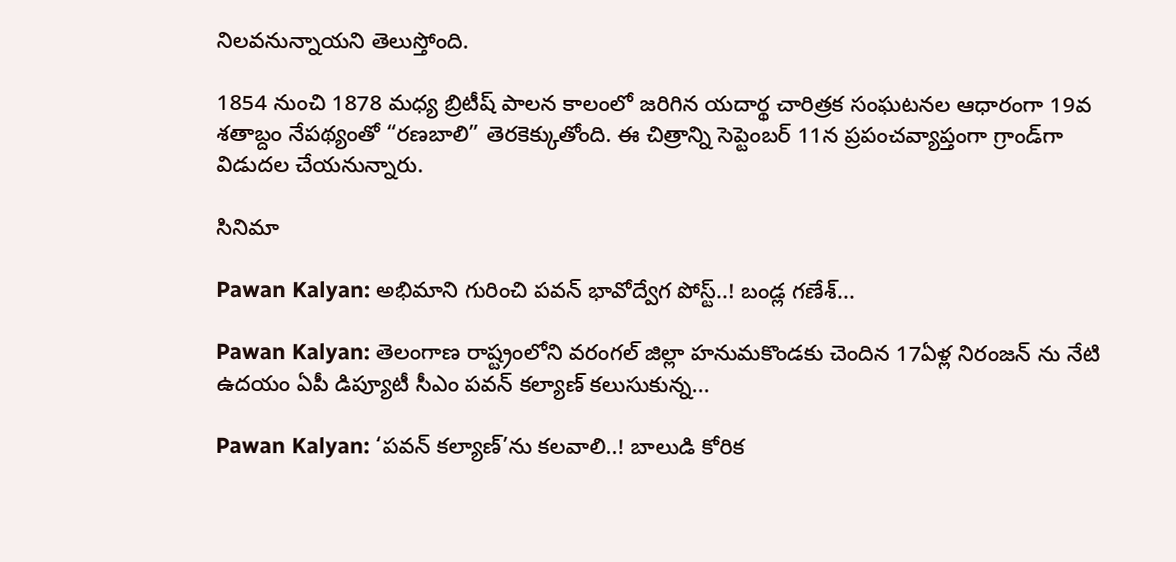నిలవనున్నాయని తెలుస్తోంది.

1854 నుంచి 1878 మధ్య బ్రిటీష్ పాలన కాలంలో జరిగిన యదార్థ చారిత్రక సంఘటనల ఆధారంగా 19వ శతాబ్దం నేపథ్యంతో “రణబాలి” తెరకెక్కుతోంది. ఈ చిత్రాన్ని సెప్టెంబర్ 11న ప్రపంచవ్యాప్తంగా గ్రాండ్‌గా విడుదల చేయనున్నారు.

సినిమా

Pawan Kalyan: అభిమాని గురించి పవన్ భావోద్వేగ పోస్ట్..! బండ్ల గణేశ్...

Pawan Kalyan: తెలంగాణ రాష్ట్రంలోని వరంగల్ జిల్లా హనుమకొండకు చెందిన 17ఏళ్ల నిరంజన్ ను నేటి ఉదయం ఏపీ డిప్యూటీ సీఎం పవన్ కల్యాణ్ కలుసుకున్న...

Pawan Kalyan: ‘పవన్ కల్యాణ్’ను కలవాలి..! బాలుడి కోరిక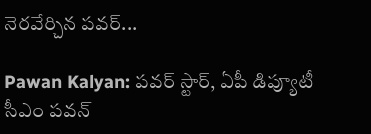నెరవేర్చిన పవర్...

Pawan Kalyan: పవర్ స్టార్, ఏపీ డిప్యూటీ సీఎం పవన్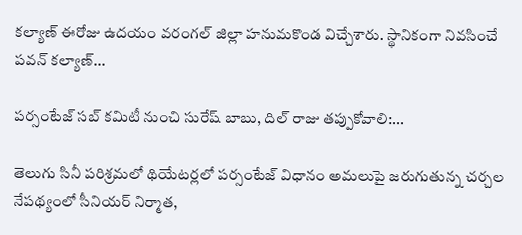కల్యాణ్ ఈరోజు ఉదయం వరంగల్ జిల్లా హనుమకొండ విచ్చేశారు. స్థానికంగా నివసించే పవన్ కల్యాణ్...

పర్సంటేజ్ సబ్ కమిటీ నుంచి సురేష్ బాబు, దిల్ రాజు తప్పుకోవాలి:...

తెలుగు సినీ పరిశ్రమలో థియేటర్లలో పర్సంటేజ్ విధానం అమలుపై జరుగుతున్న చర్చల నేపథ్యంలో సీనియర్ నిర్మాత,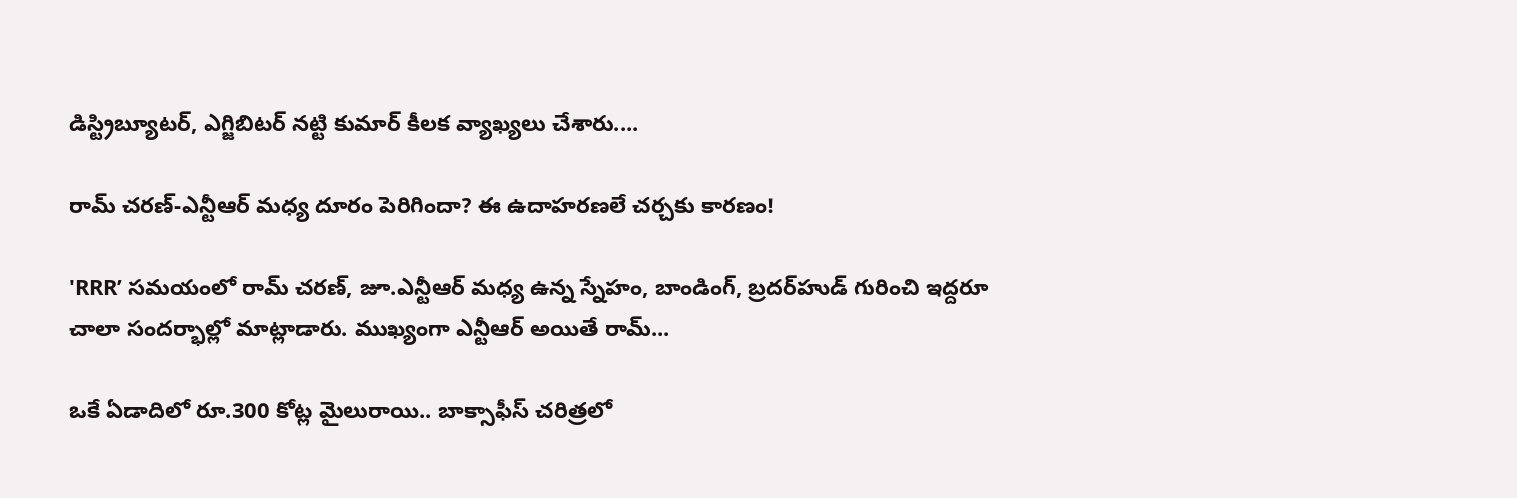డిస్ట్రిబ్యూటర్, ఎగ్జిబిటర్ నట్టి కుమార్ కీలక వ్యాఖ్యలు చేశారు....

రామ్ చరణ్-ఎన్టీఆర్ మధ్య దూరం పెరిగిందా? ఈ ఉదాహరణలే చర్చకు కారణం!

'RRR’ సమయంలో రామ్ చరణ్, జూ.ఎన్టీఆర్ మధ్య ఉన్న స్నేహం, బాండింగ్, బ్రదర్‌హుడ్ గురించి ఇద్దరూ చాలా సందర్భాల్లో మాట్లాడారు. ముఖ్యంగా ఎన్టీఆర్ అయితే రామ్...

ఒకే ఏడాదిలో రూ.300 కోట్ల మైలురాయి.. బాక్సాఫీస్ చరిత్రలో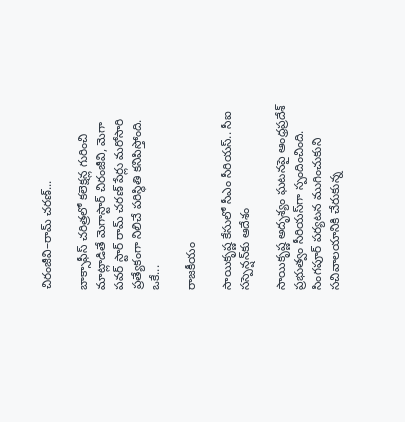చిరంజీవి–రామ్ చరణ్...

బాక్సాఫీస్ చరిత్రలో కలెక్షన్ల గురించి మాట్లాడితే మెగాస్టార్ చిరంజీవి, మెగా పవర్ స్టార్ రామ్ చరణ్ పేర్లు మరోసారి ప్రత్యేకంగా నిలిచే పరిస్థితి కనిపిస్తోంది. ఒకే...

రాజకీయం

సాయికృష్ణ కేసులో సీఎం సీరియస్.. సీఐ సస్పెన్షన్‌కు ఆదేశం

సాయికృష్ణ అదృశ్యం ఘటనపై ఆంధ్రప్రదేశ్ ప్రభుత్వం సీరియస్‌గా స్పందించింది. సింగపూర్ పర్యటన ముగించుకుని సచివాలయానికి చేరుకున్న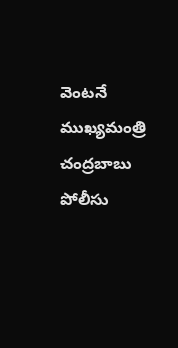వెంటనే ముఖ్యమంత్రి చంద్రబాబు పోలీసు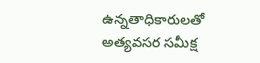ఉన్నతాధికారులతో అత్యవసర సమీక్ష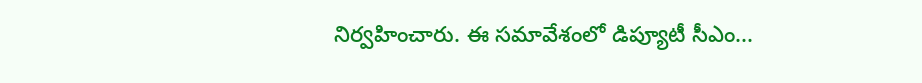నిర్వహించారు. ఈ సమావేశంలో డిప్యూటీ సీఎం...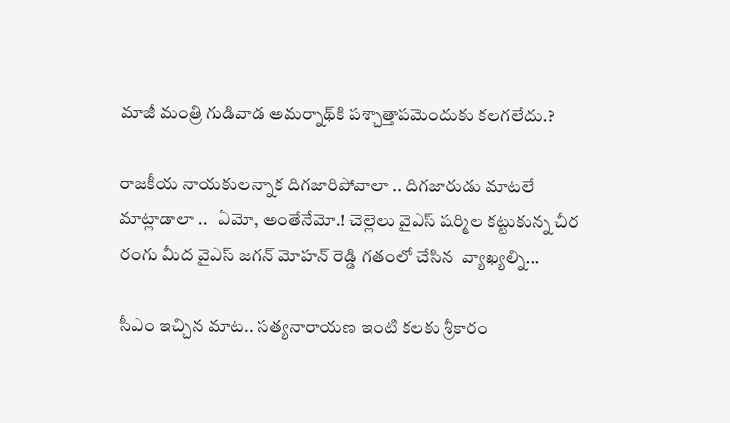మాజీ మంత్రి గుడివాడ అమర్నాథ్‌కి పశ్చాత్తాపమెందుకు కలగలేదు.?

రాజకీయ నాయకులన్నాక దిగజారిపోవాలా .. దిగజారుడు మాటలే మాట్లాడాలా ..   ఏమో, అంతేనేమో.! చెల్లెలు వైఎస్ షర్మిల కట్టుకున్న చీర రంగు మీద వైఎస్ జగన్ మోహన్ రెడ్డి గతంలో చేసిన  వ్యాఖ్యల్ని...

సీఎం ఇచ్చిన మాట.. సత్యనారాయణ ఇంటి కలకు శ్రీకారం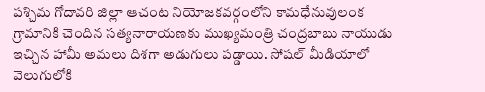పశ్చిమ గోదావరి జిల్లా ఆచంట నియోజకవర్గంలోని కామధేనువులంక గ్రామానికి చెందిన సత్యనారాయణకు ముఖ్యమంత్రి చంద్రబాబు నాయుడు ఇచ్చిన హామీ అమలు దిశగా అడుగులు పడ్డాయి. సోషల్ మీడియాలో వెలుగులోకి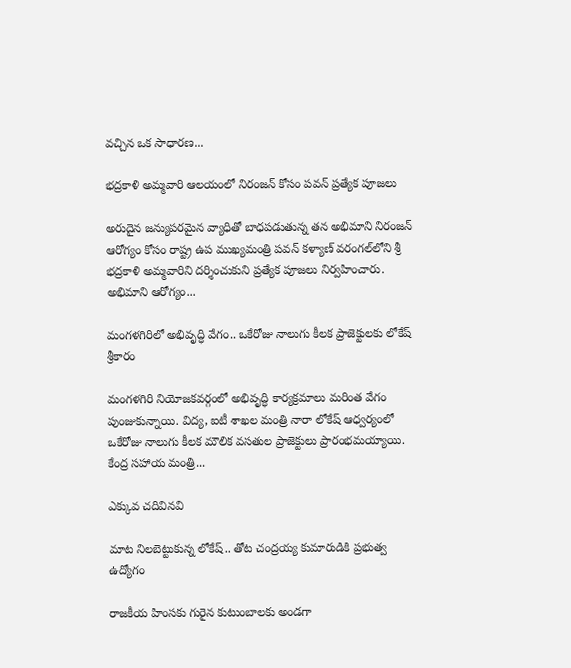వచ్చిన ఒక సాధారణ...

భద్రకాళి అమ్మవారి ఆలయంలో నిరంజన్ కోసం పవన్ ప్రత్యేక పూజలు

అరుదైన జన్యుపరమైన వ్యాధితో బాధపడుతున్న తన అభిమాని నిరంజన్ ఆరోగ్యం కోసం రాష్ట్ర ఉప ముఖ్యమంత్రి పవన్ కళ్యాణ్ వరంగల్‌లోని శ్రీ భద్రకాళి అమ్మవారిని దర్శించుకుని ప్రత్యేక పూజలు నిర్వహించారు. అభిమాని ఆరోగ్యం...

మంగళగిరిలో అభివృద్ధి వేగం.. ఒకేరోజు నాలుగు కీలక ప్రాజెక్టులకు లోకేష్ శ్రీకారం

మంగళగిరి నియోజకవర్గంలో అభివృద్ధి కార్యక్రమాలు మరింత వేగం పుంజుకున్నాయి. విద్య, ఐటీ శాఖల మంత్రి నారా లోకేష్ ఆధ్వర్యంలో ఒకేరోజు నాలుగు కీలక మౌలిక వసతుల ప్రాజెక్టులు ప్రారంభమయ్యాయి. కేంద్ర సహాయ మంత్రి...

ఎక్కువ చదివినవి

మాట నిలబెట్టుకున్న లోకేష్.. తోట చంద్రయ్య కుమారుడికి ప్రభుత్వ ఉద్యోగం

రాజకీయ హింసకు గురైన కుటుంబాలకు అండగా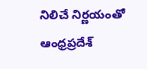నిలిచే నిర్ణయంతో ఆంధ్రప్రదేశ్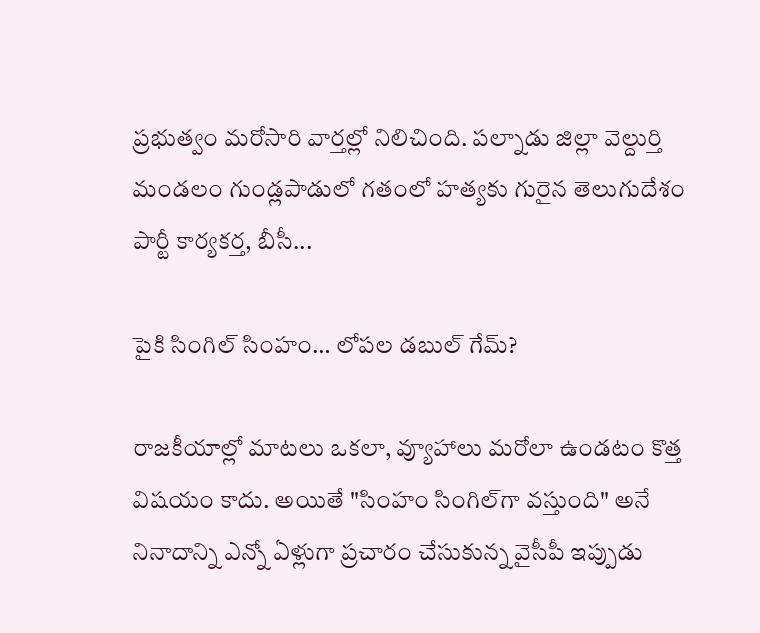ప్రభుత్వం మరోసారి వార్తల్లో నిలిచింది. పల్నాడు జిల్లా వెల్దుర్తి మండలం గుండ్లపాడులో గతంలో హత్యకు గురైన తెలుగుదేశం పార్టీ కార్యకర్త, బీసీ...

పైకి సింగిల్‌ సింహం… లోపల డబుల్‌ గేమ్‌?

రాజకీయాల్లో మాటలు ఒకలా, వ్యూహాలు మరోలా ఉండటం కొత్త విషయం కాదు. అయితే "సింహం సింగిల్‌గా వస్తుంది" అనే నినాదాన్ని ఎన్నో ఏళ్లుగా ప్రచారం చేసుకున్న వైసీపీ ఇప్పుడు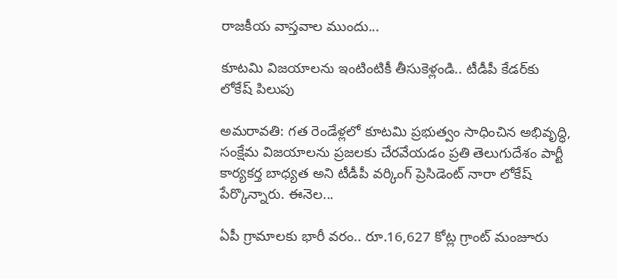రాజకీయ వాస్తవాల ముందు...

కూటమి విజయాలను ఇంటింటికీ తీసుకెళ్లండి.. టీడీపీ కేడర్‌కు లోకేష్ పిలుపు

అమరావతి: గత రెండేళ్లలో కూటమి ప్రభుత్వం సాధించిన అభివృద్ధి, సంక్షేమ విజయాలను ప్రజలకు చేరవేయడం ప్రతి తెలుగుదేశం పార్టీ కార్యకర్త బాధ్యత అని టీడీపీ వర్కింగ్ ప్రెసిడెంట్ నారా లోకేష్ పేర్కొన్నారు. ఈనెల...

ఏపీ గ్రామాలకు భారీ వరం.. రూ.16,627 కోట్ల గ్రాంట్ మంజూరు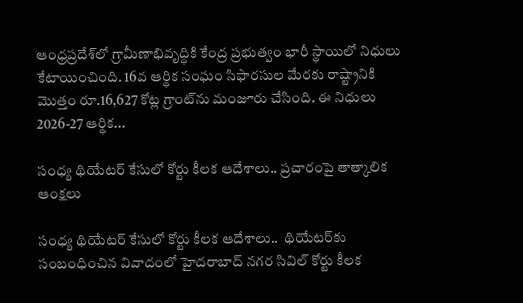ఆంధ్రప్రదేశ్‌లో గ్రామీణాభివృద్ధికి కేంద్ర ప్రభుత్వం భారీ స్థాయిలో నిధులు కేటాయించింది. 16వ ఆర్థిక సంఘం సిఫారసుల మేరకు రాష్ట్రానికి మొత్తం రూ.16,627 కోట్ల గ్రాంట్‌ను మంజూరు చేసింది. ఈ నిధులు 2026-27 ఆర్థిక...

సంధ్య థియేటర్ కేసులో కోర్టు కీలక ఆదేశాలు.. ప్రచారంపై తాత్కాలిక ఆంక్షలు

సంధ్య థియేటర్ కేసులో కోర్టు కీలక ఆదేశాలు..  థియేటర్‌కు సంబంధించిన వివాదంలో హైదరాబాద్ నగర సివిల్ కోర్టు కీలక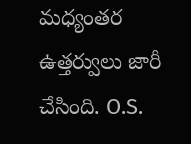మధ్యంతర ఉత్తర్వులు జారీ చేసింది. O.S.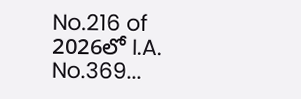No.216 of 2026లో I.A. No.369...